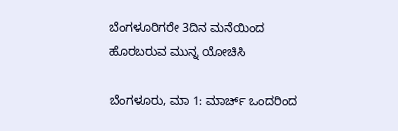ಬೆಂಗಳೂರಿಗರೇ 3ದಿನ ಮನೆಯಿಂದ ಹೊರಬರುವ ಮುನ್ನ ಯೋಚಿಸಿ

ಬೆಂಗಳೂರು, ಮಾ 1: ಮಾರ್ಚ್ ಒಂದರಿಂದ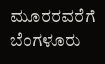ಮೂರರವರೆಗೆ ಬೆಂಗಳೂರು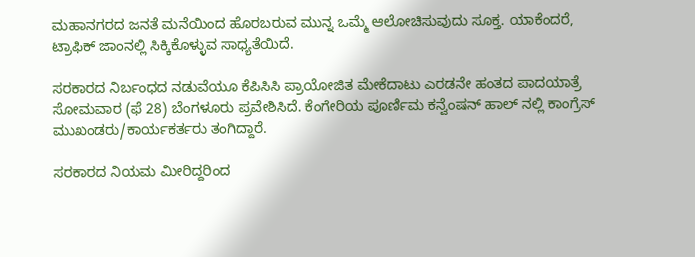ಮಹಾನಗರದ ಜನತೆ ಮನೆಯಿಂದ ಹೊರಬರುವ ಮುನ್ನ ಒಮ್ಮೆ ಆಲೋಚಿಸುವುದು ಸೂಕ್ತ. ಯಾಕೆಂದರೆ, ಟ್ರಾಫಿಕ್ ಜಾಂನಲ್ಲಿ ಸಿಕ್ಕಿಕೊಳ್ಳುವ ಸಾಧ್ಯತೆಯಿದೆ.

ಸರಕಾರದ ನಿರ್ಬಂಧದ ನಡುವೆಯೂ ಕೆಪಿಸಿಸಿ ಪ್ರಾಯೋಜಿತ ಮೇಕೆದಾಟು ಎರಡನೇ ಹಂತದ ಪಾದಯಾತ್ರೆ ಸೋಮವಾರ (ಫೆ 28) ಬೆಂಗಳೂರು ಪ್ರವೇಶಿಸಿದೆ. ಕೆಂಗೇರಿಯ ಪೂರ್ಣಿಮ ಕನ್ವೆಂಷನ್ ಹಾಲ್ ನಲ್ಲಿ ಕಾಂಗ್ರೆಸ್ ಮುಖಂಡರು/ಕಾರ್ಯಕರ್ತರು ತಂಗಿದ್ದಾರೆ.

ಸರಕಾರದ ನಿಯಮ ಮೀರಿದ್ದರಿಂದ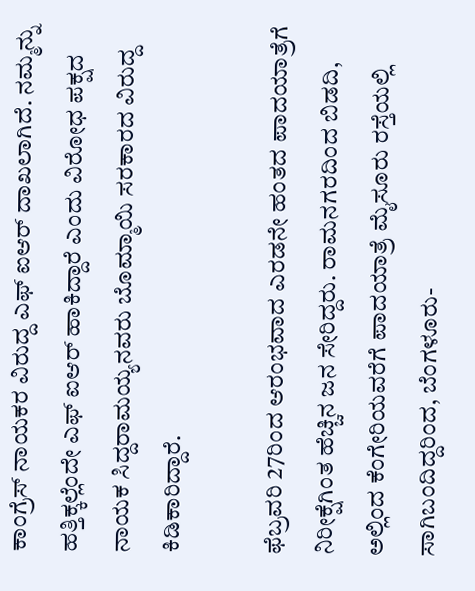ಕಾಂಗ್ರೆಸ್ ನಾಯಕರ ವಿರುದ್ದ ಎಫ್ ಐಆರ್ ದಾಖಲಾಗಿದೆ. ನಮ್ಮನ್ನು ಹತ್ತಿಕ್ಕಲ್ಲೆಂದೇ ಎಫ್ ಐಆರ್ ಹಾಕಿದ್ದಾರೆ ಎಂದು ವಿರೋಧ ಪಕ್ಷದ ನಾಯಕ ಸಿದ್ದರಾಮಯ್ಯನವರು ಬೊಮ್ಮಾಯಿ ಸರಕಾರದ ವಿರುದ್ದ ಕಿಡಿಕಾರಿದ್ದಾರೆ.

ಫೆಬ್ರವರಿ 27ರಿಂದ ಆರಂಭವಾದ ಎರಡನೇ ಹಂತದ ಪಾದಯಾತ್ರೆಗೆ ನಿರೀಕ್ಷೆಗಿಂತ ಹೆಚ್ಚಿನ ಜನ ಸೇರಿದ್ದರು. ರಾಮನಗರದಿಂದ ಬಿಡದಿ, ಅಲ್ಲಿಂದ ಕೆಂಗೇರಿಯವರೆಗೆ ಪಾದಯಾತ್ರೆ ಮೈಸೂರು ರಸ್ತೆಯಲ್ಲಿ ಸಾಗಿಬಂದಿದ್ದರಿಂದ, ಬೆಂಗಳೂರು-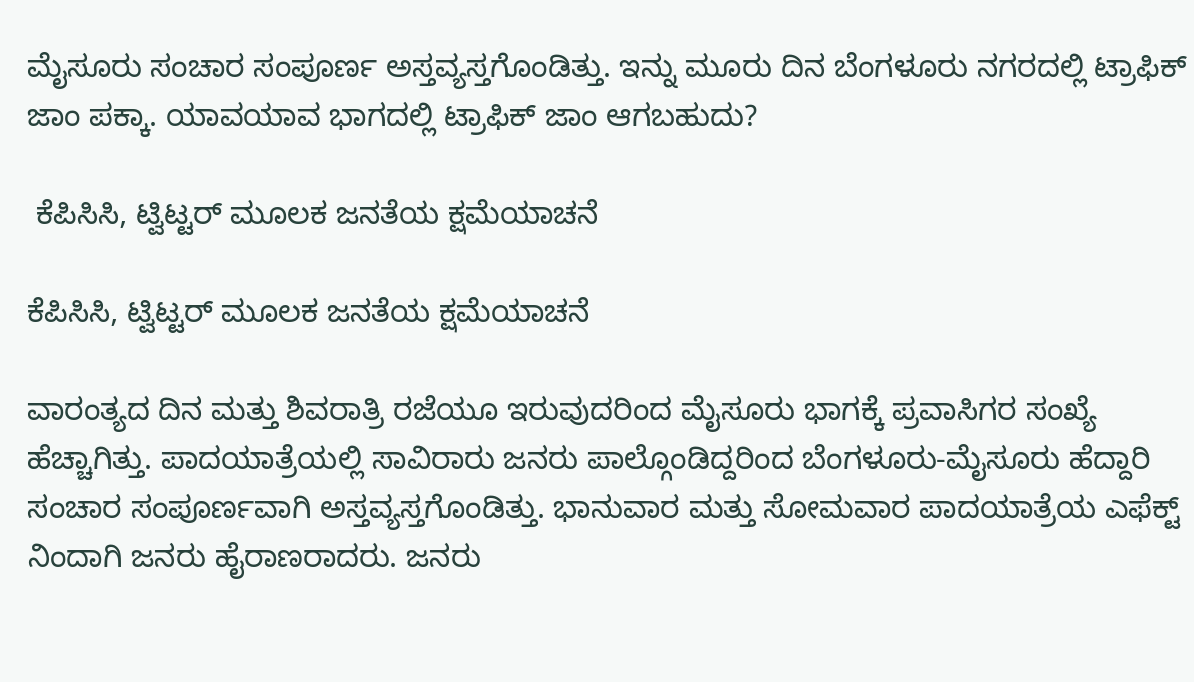ಮೈಸೂರು ಸಂಚಾರ ಸಂಪೂರ್ಣ ಅಸ್ತವ್ಯಸ್ತಗೊಂಡಿತ್ತು. ಇನ್ನು ಮೂರು ದಿನ ಬೆಂಗಳೂರು ನಗರದಲ್ಲಿ ಟ್ರಾಫಿಕ್ ಜಾಂ ಪಕ್ಕಾ. ಯಾವಯಾವ ಭಾಗದಲ್ಲಿ ಟ್ರಾಫಿಕ್ ಜಾಂ ಆಗಬಹುದು?

 ಕೆಪಿಸಿಸಿ, ಟ್ವಿಟ್ಟರ್ ಮೂಲಕ ಜನತೆಯ ಕ್ಷಮೆಯಾಚನೆ

ಕೆಪಿಸಿಸಿ, ಟ್ವಿಟ್ಟರ್ ಮೂಲಕ ಜನತೆಯ ಕ್ಷಮೆಯಾಚನೆ

ವಾರಂತ್ಯದ ದಿನ ಮತ್ತು ಶಿವರಾತ್ರಿ ರಜೆಯೂ ಇರುವುದರಿಂದ ಮೈಸೂರು ಭಾಗಕ್ಕೆ ಪ್ರವಾಸಿಗರ ಸಂಖ್ಯೆ ಹೆಚ್ಚಾಗಿತ್ತು. ಪಾದಯಾತ್ರೆಯಲ್ಲಿ ಸಾವಿರಾರು ಜನರು ಪಾಲ್ಗೊಂಡಿದ್ದರಿಂದ ಬೆಂಗಳೂರು-ಮೈಸೂರು ಹೆದ್ದಾರಿ ಸಂಚಾರ ಸಂಪೂರ್ಣವಾಗಿ ಅಸ್ತವ್ಯಸ್ತಗೊಂಡಿತ್ತು. ಭಾನುವಾರ ಮತ್ತು ಸೋಮವಾರ ಪಾದಯಾತ್ರೆಯ ಎಫೆಕ್ಟ್ ನಿಂದಾಗಿ ಜನರು ಹೈರಾಣರಾದರು. ಜನರು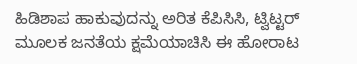ಹಿಡಿಶಾಪ ಹಾಕುವುದನ್ನು ಅರಿತ ಕೆಪಿಸಿಸಿ, ಟ್ವಿಟ್ಟರ್ ಮೂಲಕ ಜನತೆಯ ಕ್ಷಮೆಯಾಚಿಸಿ ಈ ಹೋರಾಟ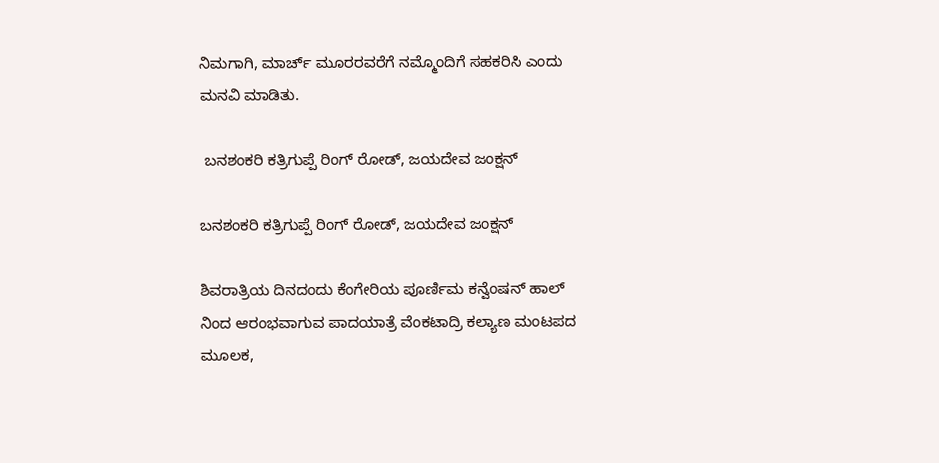ನಿಮಗಾಗಿ, ಮಾರ್ಚ್ ಮೂರರವರೆಗೆ ನಮ್ಮೊಂದಿಗೆ ಸಹಕರಿಸಿ ಎಂದು ಮನವಿ ಮಾಡಿತು.

 ಬನಶಂಕರಿ ಕತ್ರಿಗುಪ್ಪೆ ರಿಂಗ್ ರೋಡ್, ಜಯದೇವ ಜಂಕ್ಷನ್

ಬನಶಂಕರಿ ಕತ್ರಿಗುಪ್ಪೆ ರಿಂಗ್ ರೋಡ್, ಜಯದೇವ ಜಂಕ್ಷನ್

ಶಿವರಾತ್ರಿಯ ದಿನದಂದು ಕೆಂಗೇರಿಯ ಪೂರ್ಣಿಮ ಕನ್ವೆಂಷನ್ ಹಾಲ್ ನಿಂದ ಆರಂಭವಾಗುವ ಪಾದಯಾತ್ರೆ ವೆಂಕಟಾದ್ರಿ ಕಲ್ಯಾಣ ಮಂಟಪದ ಮೂಲಕ,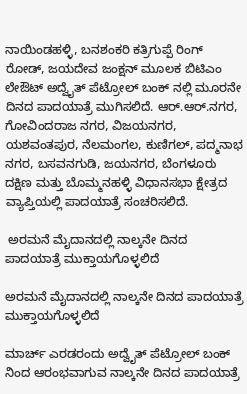ನಾಯಿಂಡಹಳ್ಳಿ, ಬನಶಂಕರಿ ಕತ್ರಿಗುಪ್ಪೆ ರಿಂಗ್ ರೋಡ್, ಜಯದೇವ ಜಂಕ್ಷನ್ ಮೂಲಕ ಬಿಟಿಎಂ ಲೇಔಟ್ ಅದ್ವೈತ್ ಪೆಟ್ರೋಲ್ ಬಂಕ್ ನಲ್ಲಿ ಮೂರನೇ ದಿನದ ಪಾದಯಾತ್ರೆ ಮುಗಿಸಲಿದೆ. ಆರ್.ಆರ್.ನಗರ, ಗೋವಿಂದರಾಜ ನಗರ, ವಿಜಯನಗರ, ಯಶವಂತಪುರ, ನೆಲಮಂಗಲ, ಕುಣಿಗಲ್, ಪದ್ಮನಾಭ ನಗರ, ಬಸವನಗುಡಿ, ಜಯನಗರ, ಬೆಂಗಳೂರು ದಕ್ಷಿಣ ಮತ್ತು ಬೊಮ್ಮನಹಳ್ಳಿ ವಿಧಾನಸಭಾ ಕ್ಷೇತ್ರದ ವ್ಯಾಪ್ತಿಯಲ್ಲಿ ಪಾದಯಾತ್ರೆ ಸಂಚರಿಸಲಿದೆ.

 ಅರಮನೆ ಮೈದಾನದಲ್ಲಿ ನಾಲ್ಕನೇ ದಿನದ ಪಾದಯಾತ್ರೆ ಮುಕ್ತಾಯಗೊಳ್ಳಲಿದೆ

ಅರಮನೆ ಮೈದಾನದಲ್ಲಿ ನಾಲ್ಕನೇ ದಿನದ ಪಾದಯಾತ್ರೆ ಮುಕ್ತಾಯಗೊಳ್ಳಲಿದೆ

ಮಾರ್ಚ್ ಎರಡರಂದು ಅದ್ವೈತ್ ಪೆಟ್ರೋಲ್ ಬಂಕ್ ನಿಂದ ಆರಂಭವಾಗುವ ನಾಲ್ಕನೇ ದಿನದ ಪಾದಯಾತ್ರೆ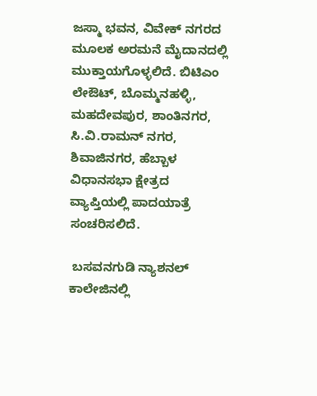ಜಸ್ಮಾ ಭವನ, ವಿವೇಕ್ ನಗರದ ಮೂಲಕ ಅರಮನೆ ಮೈದಾನದಲ್ಲಿ ಮುಕ್ತಾಯಗೊಳ್ಳಲಿದೆ. ಬಿಟಿಎಂ ಲೇಔಟ್, ಬೊಮ್ಮನಹಳ್ಳಿ, ಮಹದೇವಪುರ, ಶಾಂತಿನಗರ, ಸಿ.ವಿ.ರಾಮನ್ ನಗರ, ಶಿವಾಜಿನಗರ, ಹೆಬ್ಬಾಳ ವಿಧಾನಸಭಾ ಕ್ಷೇತ್ರದ ವ್ಯಾಪ್ತಿಯಲ್ಲಿ ಪಾದಯಾತ್ರೆ ಸಂಚರಿಸಲಿದೆ.

 ಬಸವನಗುಡಿ ನ್ಯಾಶನಲ್ ಕಾಲೇಜಿನಲ್ಲಿ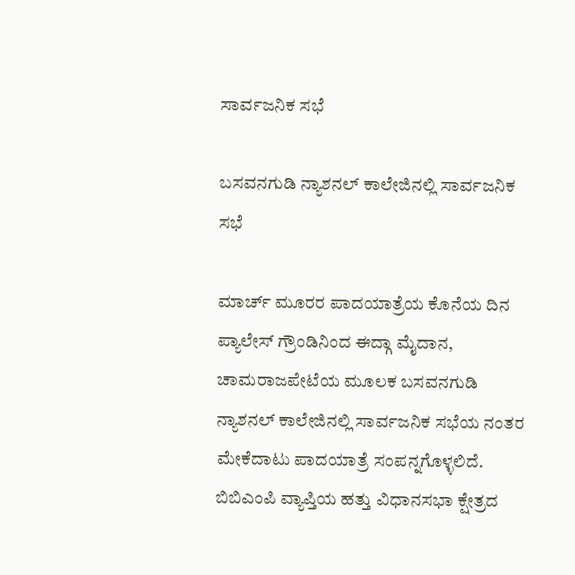ಸಾರ್ವಜನಿಕ ಸಭೆ

ಬಸವನಗುಡಿ ನ್ಯಾಶನಲ್ ಕಾಲೇಜಿನಲ್ಲಿ ಸಾರ್ವಜನಿಕ ಸಭೆ

ಮಾರ್ಚ್ ಮೂರರ ಪಾದಯಾತ್ರೆಯ ಕೊನೆಯ ದಿನ ಪ್ಯಾಲೇಸ್ ಗ್ರೌಂಡಿನಿಂದ ಈದ್ಗಾ ಮೈದಾನ, ಚಾಮರಾಜಪೇಟೆಯ ಮೂಲಕ ಬಸವನಗುಡಿ ನ್ಯಾಶನಲ್ ಕಾಲೇಜಿನಲ್ಲಿ ಸಾರ್ವಜನಿಕ ಸಭೆಯ ನಂತರ ಮೇಕೆದಾಟು ಪಾದಯಾತ್ರೆ ಸಂಪನ್ನಗೊಳ್ಳಲಿದೆ. ಬಿಬಿಎಂಪಿ ವ್ಯಾಪ್ತಿಯ ಹತ್ತು ವಿಧಾನಸಭಾ ಕ್ಷೇತ್ರದ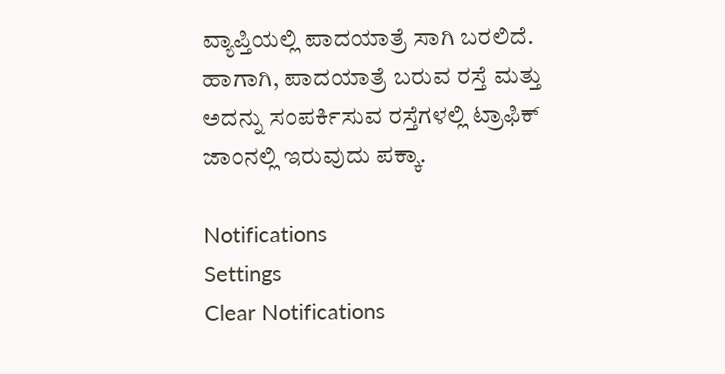ವ್ಯಾಪ್ತಿಯಲ್ಲಿ ಪಾದಯಾತ್ರೆ ಸಾಗಿ ಬರಲಿದೆ. ಹಾಗಾಗಿ, ಪಾದಯಾತ್ರೆ ಬರುವ ರಸ್ತೆ ಮತ್ತು ಅದನ್ನು ಸಂಪರ್ಕಿಸುವ ರಸ್ತೆಗಳಲ್ಲಿ ಟ್ರಾಫಿಕ್ ಜಾಂನಲ್ಲಿ ಇರುವುದು ಪಕ್ಕಾ.

Notifications
Settings
Clear Notifications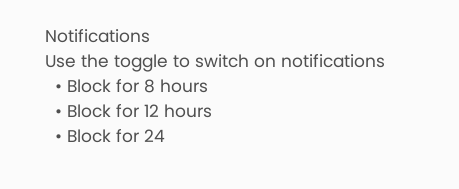Notifications
Use the toggle to switch on notifications
  • Block for 8 hours
  • Block for 12 hours
  • Block for 24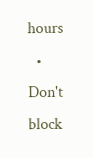hours
  • Don't block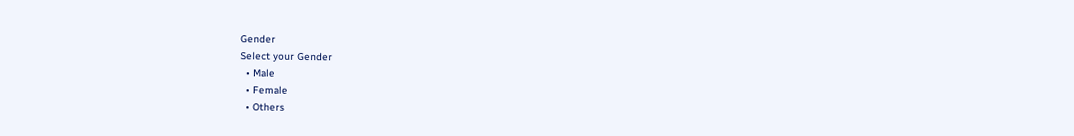Gender
Select your Gender
  • Male
  • Female
  • Others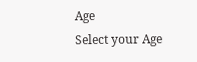Age
Select your Age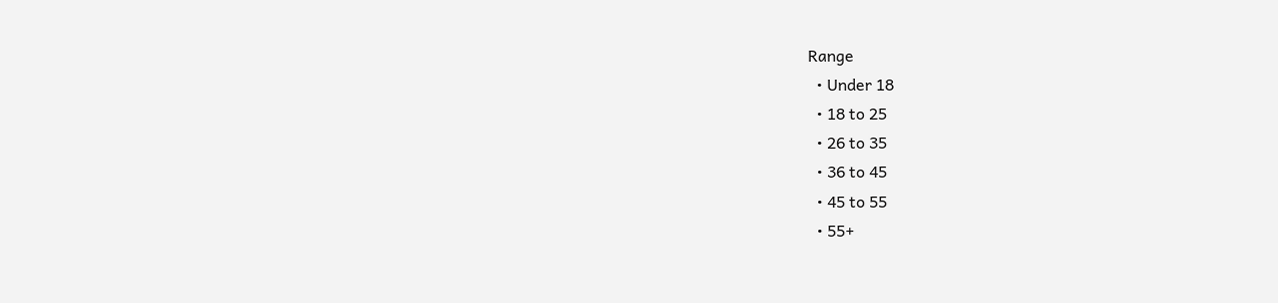Range
  • Under 18
  • 18 to 25
  • 26 to 35
  • 36 to 45
  • 45 to 55
  • 55+